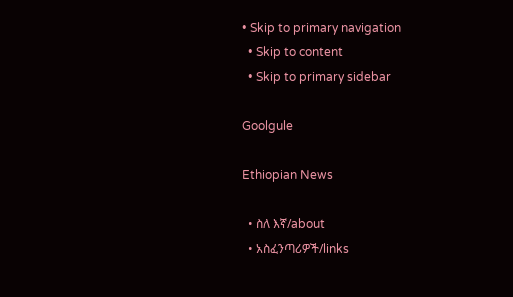• Skip to primary navigation
  • Skip to content
  • Skip to primary sidebar

Goolgule

Ethiopian News

  • ስለ እኛ/about
  • አስፈንጣሪዎች/links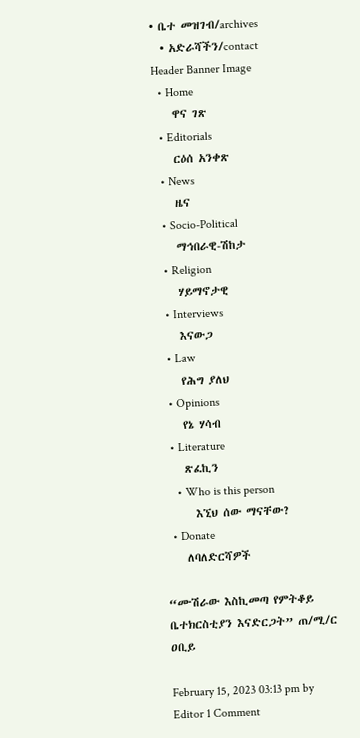• ቤተ መዝገብ/archives
  • አድራሻችን/contact
Header Banner Image
  • Home
    ዋና ገጽ
  • Editorials
    ርዕሰ አንቀጽ
  • News
    ዜና
  • Socio-Political
    ማኅበራዊ-ሽከታ
  • Religion
    ሃይማኖታዊ
  • Interviews
    እናውጋ
  • Law
    የሕግ ያለህ
  • Opinions
    የኔ ሃሳብ
  • Literature
    ጽፈኪን
    • Who is this person
      እኚህ ሰው ማናቸው?
  • Donate
    ለባለድርሻዎች

“ሙሽራው እስኪመጣ የምትቆይ ቤተክርስቲያን እናድርጋት” ጠ/ሚ/ር ዐቢይ

February 15, 2023 03:13 pm by Editor 1 Comment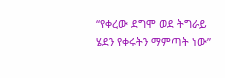“የቀረው ደግሞ ወደ ትግራይ ሄደን የቀሩትን ማምጣት ነው”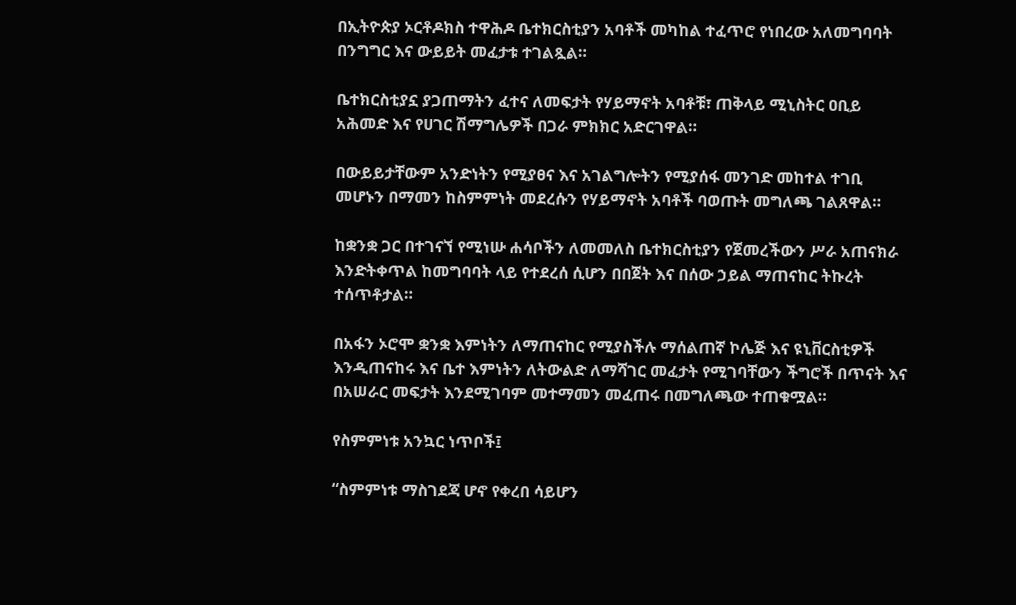በኢትዮጵያ ኦርቶዶክስ ተዋሕዶ ቤተክርስቲያን አባቶች መካከል ተፈጥሮ የነበረው አለመግባባት በንግግር እና ውይይት መፈታቱ ተገልጿል።

ቤተክርስቲያኗ ያጋጠማትን ፈተና ለመፍታት የሃይማኖት አባቶቹ፣ ጠቅላይ ሚኒስትር ዐቢይ አሕመድ እና የሀገር ሽማግሌዎች በጋራ ምክክር አድርገዋል።

በውይይታቸውም አንድነትን የሚያፀና እና አገልግሎትን የሚያሰፋ መንገድ መከተል ተገቢ መሆኑን በማመን ከስምምነት መደረሱን የሃይማኖት አባቶች ባወጡት መግለጫ ገልጸዋል።

ከቋንቋ ጋር በተገናኘ የሚነሡ ሐሳቦችን ለመመለስ ቤተክርስቲያን የጀመረችውን ሥራ አጠናክራ እንድትቀጥል ከመግባባት ላይ የተደረሰ ሲሆን በበጀት እና በሰው ኃይል ማጠናከር ትኩረት ተሰጥቶታል።

በአፋን ኦሮሞ ቋንቋ እምነትን ለማጠናከር የሚያስችሉ ማሰልጠኛ ኮሌጅ እና ዩኒቨርስቲዎች እንዲጠናከሩ እና ቤተ እምነትን ለትውልድ ለማሻገር መፈታት የሚገባቸውን ችግሮች በጥናት እና በአሠራር መፍታት እንደሚገባም መተማመን መፈጠሩ በመግለጫው ተጠቁሟል።

የስምምነቱ አንኳር ነጥቦች፤

“ስምምነቱ ማስገደጃ ሆኖ የቀረበ ሳይሆን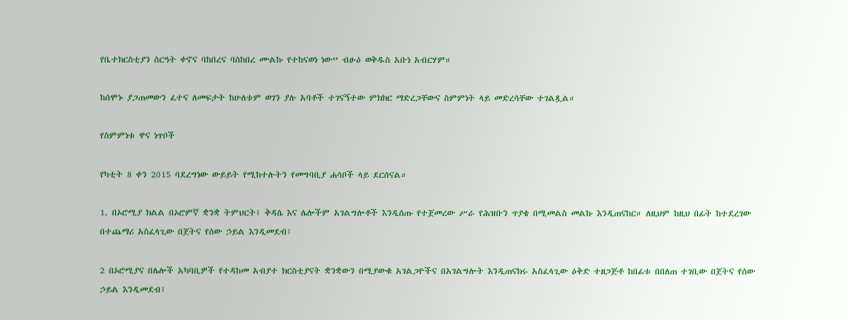የቤተክርስቲያን ስርዓት ቀኖና ባከበረና ባስከበረ ሙልኩ የተከናወነ ነው” ብፁዕ ወቅዱስ አቡነ አብርሃም።

ከሰሞኑ ያጋጠመውን ፈተና ለመፍታት ከሁለቱም ወገን ያሉ አባቶች ተገናኝተው ምክክር ማድረጋቸውና ስምምነት ላይ መድረሳቸው ተገልጿል።

የስምምነቱ ዋና ነጥቦች

የካቲት 8 ቀን 2015 ባደረግነው ውይይት የሚከተሉትን የመግባቢያ ሐሳቦች ላይ ደርሰናል።

1. በኦሮሚያ ክልል በኦሮምኛ ቋንቋ ትምህርት፤ ቅዳሴ እና ሌሎችም አገልግሎቶች እንዲሰጡ የተጀመረው ሥራ የሕዝቡን ጥያቄ በሚመልስ መልኩ እንዲጠናከር። ለዚህም ከዚህ በፊት ከተደረገው በተጨማሪ አስፈላጊው በጀትና የሰው ኃይል እንዲመደብ፤

2 በኦሮሚያና በሌሎች አካባቢዎች የተዳከመ አብያተ ክርስቲያናት ቋንቋውን በሚያውቁ አገልጋዮችና በአገልግሎት እንዲጠናክሩ አስፈላጊው ዕቅድ ተዘጋጅቶ ከበፊቱ በበለጠ ተገቢው በጀትና የሰው ኃይል እንዲመደብ፤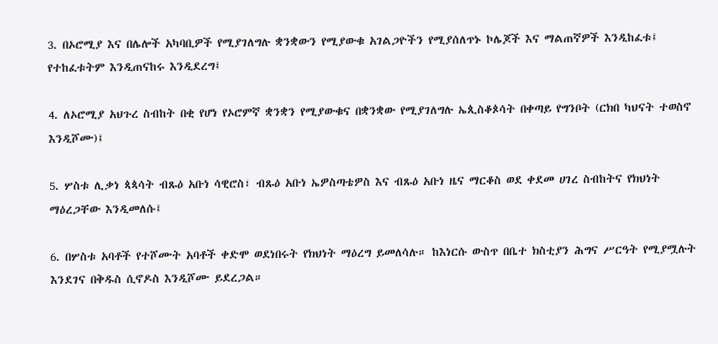3. በኦሮሚያ እና በሌሎች አካባቢዎች የሚያገለግሉ ቋንቋውን የሚያውቁ አገልጋዮችን የሚያሰለጥኑ ኮሌጆች እና ማልጠኛዎች እንዲከፈቱ፤ የተከፈቱትም እንዲጠናከሩ እንዲደረግ፤

4. ለኦሮሚያ አህጉረ ስብከት በቂ የሆነ የኦሮምኛ ቋንቋን የሚያውቁና በቋንቋው የሚያገለግሉ ኤጲስቆጶሳት በቀጣይ የግንቦት (ርክበ ካህናት ተወስኖ እንዲሾሙ)፤

5. ሦስቱ ሊቃነ ጳጳሳት ብጹዕ አቡነ ሳዊሮስ፣ ብጹዕ አቡነ ኤዎስጣቴዎስ እና ብጹዕ አቡነ ዜና ማርቆስ ወደ ቀደመ ሀገረ ስብከትና የክህነት ማዕረጋቸው እንዲመለሱ፤

6. በሦስቱ አባቶች የተሾሙት አባቶች ቀድሞ ወደነበሩት የክህነት ማዕረግ ይመለሳሉ። ከእነርሱ ውስጥ በቤተ ክስቲያን ሕግና ሥርዓት የሚያሟሉት እንደገና በቅዱስ ሲኖዶስ እንዲሾሙ ይደረጋል።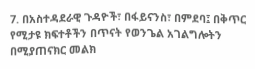7. በአስተዳደራዊ ጉዳዮች፣ በፋይናንስ፣ በምደባ፤ በቅጥር የሚታዩ ክፍተቶችን በጥናት የወንጌል አገልግሎትን በሚያጠናክር መልክ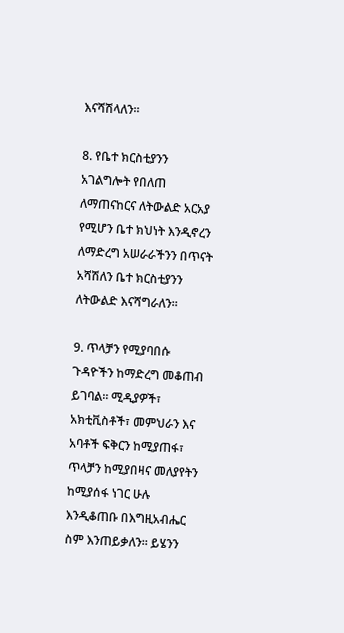እናሻሽላለን።

8. የቤተ ክርስቲያንን አገልግሎት የበለጠ ለማጠናከርና ለትውልድ አርአያ የሚሆን ቤተ ክህነት እንዲኖረን ለማድረግ አሠራራችንን በጥናት አሻሽለን ቤተ ክርስቲያንን ለትውልድ እናሻግራለን።

9. ጥላቻን የሚያባበሱ ጉዳዮችን ከማድረግ መቆጠብ ይገባል። ሚዲያዎች፣ አክቲቪስቶች፣ መምህራን እና አባቶች ፍቅርን ከሚያጠፋ፣ ጥላቻን ከሚያበዛና መለያየትን ከሚያሰፋ ነገር ሁሉ እንዲቆጠቡ በእግዚአብሔር ስም እንጠይቃለን። ይሄንን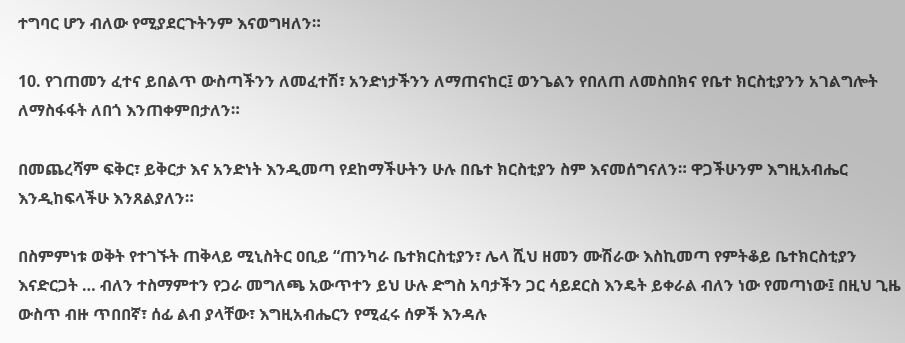ተግባር ሆን ብለው የሚያደርጉትንም እናወግዛለን።

10. የገጠመን ፈተና ይበልጥ ውስጣችንን ለመፈተሽ፣ አንድነታችንን ለማጠናከር፤ ወንጌልን የበለጠ ለመስበክና የቤተ ክርስቲያንን አገልግሎት ለማስፋፋት ለበጎ እንጠቀምበታለን።

በመጨረሻም ፍቅር፣ ይቅርታ እና አንድነት እንዲመጣ የደከማችሁትን ሁሉ በቤተ ክርስቲያን ስም እናመሰግናለን። ዋጋችሁንም እግዚአብሔር እንዲከፍላችሁ እንጸልያለን።

በስምምነቱ ወቅት የተገኙት ጠቅላይ ሚኒስትር ዐቢይ “ጠንካራ ቤተክርስቲያን፣ ሌላ ሺህ ዘመን ሙሽራው እስኪመጣ የምትቆይ ቤተክርስቲያን እናድርጋት … ብለን ተስማምተን የጋራ መግለጫ አውጥተን ይህ ሁሉ ድግስ አባታችን ጋር ሳይደርስ እንዴት ይቀራል ብለን ነው የመጣነው፤ በዚህ ጊዜ ውስጥ ብዙ ጥበበኛ፣ ሰፊ ልብ ያላቸው፣ እግዚአብሔርን የሚፈሩ ሰዎች እንዳሉ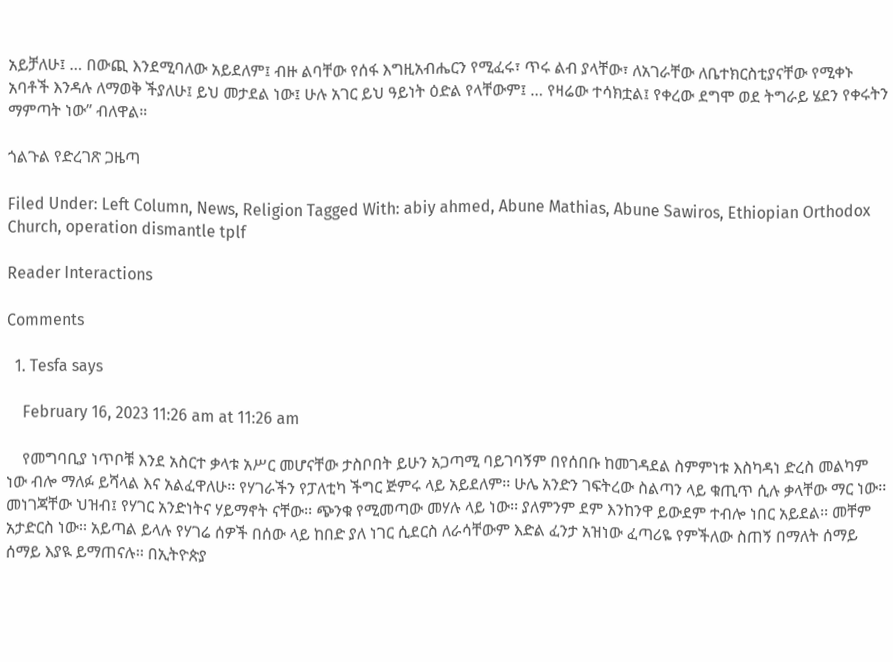አይቻለሁ፤ … በውጪ እንደሚባለው አይደለም፤ ብዙ ልባቸው የሰፋ እግዚአብሔርን የሚፈሩ፣ ጥሩ ልብ ያላቸው፣ ለአገራቸው ለቤተክርስቲያናቸው የሚቀኑ አባቶች እንዳሉ ለማወቅ ችያለሁ፤ ይህ መታደል ነው፤ ሁሉ አገር ይህ ዓይነት ዕድል የላቸውም፤ … የዛሬው ተሳክቷል፤ የቀረው ደግሞ ወደ ትግራይ ሄደን የቀሩትን ማምጣት ነው” ብለዋል።

ጎልጉል የድረገጽ ጋዜጣ

Filed Under: Left Column, News, Religion Tagged With: abiy ahmed, Abune Mathias, Abune Sawiros, Ethiopian Orthodox Church, operation dismantle tplf

Reader Interactions

Comments

  1. Tesfa says

    February 16, 2023 11:26 am at 11:26 am

    የመግባቢያ ነጥቦቹ እንደ አስርተ ቃላቱ አሥር መሆናቸው ታስቦበት ይሁን አጋጣሚ ባይገባኝም በየሰበቡ ከመገዳደል ስምምነቱ እስካዳነ ድረስ መልካም ነው ብሎ ማለፉ ይሻላል እና አልፈዋለሁ፡፡ የሃገራችን የፓለቲካ ችግር ጅምሩ ላይ አይደለም፡፡ ሁሌ አንድን ገፍትረው ስልጣን ላይ ቁጢጥ ሲሉ ቃላቸው ማር ነው፡፡ መነገጃቸው ህዝብ፤ የሃገር አንድነትና ሃይማኖት ናቸው፡፡ ጭንቁ የሚመጣው መሃሉ ላይ ነው፡፡ ያለምንም ደም እንከንዋ ይውደም ተብሎ ነበር አይደል፡፡ መቸም አታድርስ ነው፡፡ አይጣል ይላሉ የሃገሬ ሰዎች በሰው ላይ ከበድ ያለ ነገር ሲደርስ ለራሳቸውም እድል ፈንታ አዝነው ፈጣሪዬ የምችለው ስጠኝ በማለት ሰማይ ሰማይ እያዪ ይማጠናሉ፡፡ በኢትዮጵያ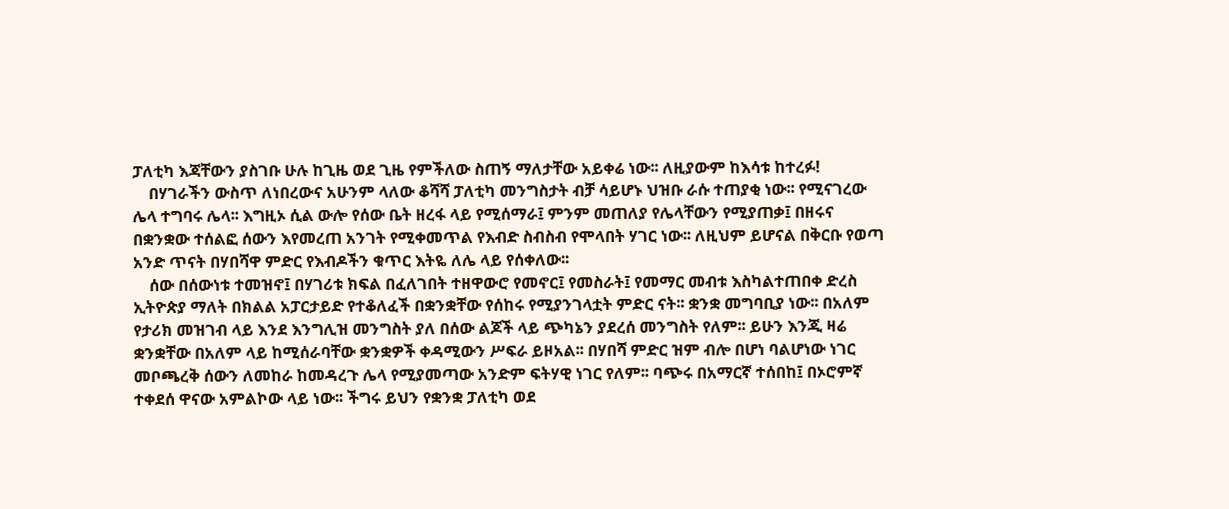ፓለቲካ እጃቸውን ያስገቡ ሁሉ ከጊዜ ወደ ጊዜ የምችለው ስጠኝ ማለታቸው አይቀሬ ነው፡፡ ለዚያውም ከእሳቱ ከተረፉ!
    በሃገራችን ውስጥ ለነበረውና አሁንም ላለው ቆሻሻ ፓለቲካ መንግስታት ብቻ ሳይሆኑ ህዝቡ ራሱ ተጠያቂ ነው፡፡ የሚናገረው ሌላ ተግባሩ ሌላ፡፡ እግዚኦ ሲል ውሎ የሰው ቤት ዘረፋ ላይ የሚሰማራ፤ ምንም መጠለያ የሌላቸውን የሚያጠቃ፤ በዘሩና በቋንቋው ተሰልፎ ሰውን እየመረጠ አንገት የሚቀመጥል የእብድ ስብስብ የሞላበት ሃገር ነው፡፡ ለዚህም ይሆናል በቅርቡ የወጣ አንድ ጥናት በሃበሻዋ ምድር የእብዶችን ቁጥር እትዬ ለሌ ላይ የሰቀለው፡፡
    ሰው በሰውነቱ ተመዝኖ፤ በሃገሪቱ ክፍል በፈለገበት ተዘዋውሮ የመኖር፤ የመስራት፤ የመማር መብቱ እስካልተጠበቀ ድረስ ኢትዮጵያ ማለት በክልል አፓርታይድ የተቆለፈች በቋንቋቸው የሰከሩ የሚያንገላቷት ምድር ናት፡፡ ቋንቋ መግባቢያ ነው፡፡ በአለም የታሪክ መዝገብ ላይ እንደ እንግሊዝ መንግስት ያለ በሰው ልጆች ላይ ጭካኔን ያደረሰ መንግስት የለም፡፡ ይሁን እንጂ ዛሬ ቋንቋቸው በአለም ላይ ከሚሰራባቸው ቋንቋዎች ቀዳሚውን ሥፍራ ይዞአል፡፡ በሃበሻ ምድር ዝም ብሎ በሆነ ባልሆነው ነገር መቦጫረቅ ሰውን ለመከራ ከመዳረጉ ሌላ የሚያመጣው አንድም ፍትሃዊ ነገር የለም፡፡ ባጭሩ በአማርኛ ተሰበከ፤ በኦሮምኛ ተቀደሰ ዋናው አምልኮው ላይ ነው፡፡ ችግሩ ይህን የቋንቋ ፓለቲካ ወደ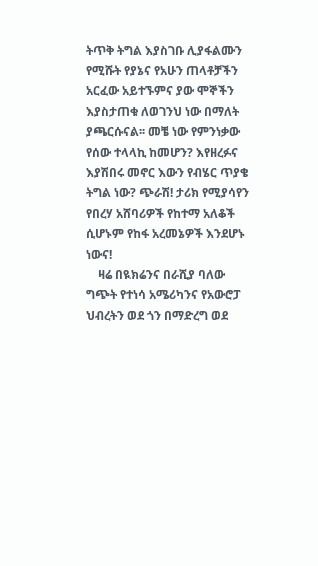ትጥቅ ትግል እያስገቡ ሊያፋልሙን የሚሹት የያኔና የአሁን ጠላቶቻችን አርፈው አይተኙምና ያው ሞኞችን እያስታጠቁ ለወገንህ ነው በማለት ያጫርሱናል፡፡ መቼ ነው የምንነቃው የሰው ተላላኪ ከመሆን? እየዘረፉና እያሽበሩ መኖር እውን የብሄር ጥያቄ ትግል ነው? ጭራሽ! ታሪክ የሚያሳየን የበረሃ አሸባሪዎች የከተማ አለቆች ሲሆኑም የከፋ አረመኔዎች እንደሆኑ ነውና!
    ዛሬ በዪክሬንና በራሺያ ባለው ግጭት የተነሳ አሜሪካንና የአውሮፓ ህብረትን ወደ ጎን በማድረግ ወደ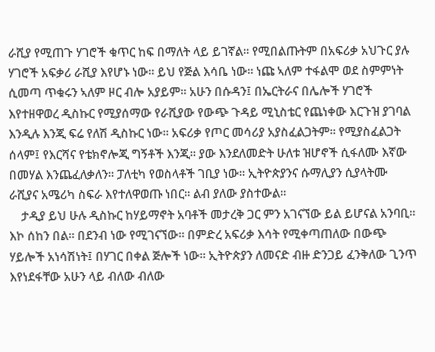ራሺያ የሚጠጉ ሃገሮች ቁጥር ከፍ በማለት ላይ ይገኛል፡፡ የሚበልጡትም በአፍሪቃ አህጉር ያሉ ሃገሮች አፍቃሪ ራሺያ እየሆኑ ነው፡፡ ይህ የጅል እሳቤ ነው፡፡ ነጩ ኣለም ተፋልሞ ወደ ስምምነት ሲመጣ ጥቁሩን ኣለም ዞር ብሎ አያይም፡፡ አሁን በሱዳን፤ በኤርትራና በሌሎች ሃገሮች እየተዘዋወረ ዲስኩር የሚያሰማው የራሺያው የውጭ ጉዳይ ሚኒስቴር የጨነቀው እርጉዝ ያገባል እንዲሉ እንጂ ፍሬ የለሽ ዲስኩር ነው፡፡ አፍሪቃ የጦር መሳሪያ አያስፈልጋትም፡፡ የሚያስፈልጋት ሰላም፤ የእርሻና የቴክኖሎጂ ግኝቶች እንጂ፡፡ ያው እንደለመድት ሁለቱ ዝሆኖች ሲፋለሙ እኛው በመሃል እንጨፈለቃለን፡፡ ፓለቲካ የወስላቶች ገቢያ ነው፡፡ ኢትዮጵያንና ሱማሊያን ሲያላትሙ ራሺያና አሜሪካ ስፍራ እየተለዋወጡ ነበር፡፡ ልብ ያለው ያስተውል፡፡
    ታዲያ ይህ ሁሉ ዲስኩር ከሃይማኖት አባቶች መታረቅ ጋር ምን አገናኘው ይል ይሆናል አንባቢ፡፡ እኮ ሰከን በል፡፡ በደንብ ነው የሚገናኘው፡፡ በምድረ አፍሪቃ እሳት የሚቀጣጠለው በውጭ ሃይሎች አነሳሽነት፤ በሃገር በቀል ጅሎች ነው፡፡ ኢትዮጵያን ለመናድ ብዙ ድንጋይ ፈንቅለው ጊንጥ እየነደፋቸው አሁን ላይ ብለው ብለው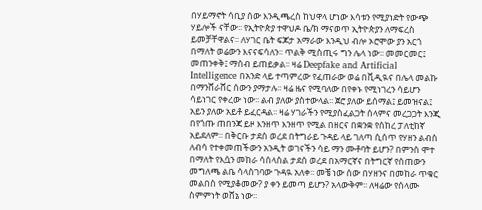በሃይማኖት ሳቢያ ሰው እንዲጫረስ ከህዋላ ሆነው እሳቱን የሚያነድት የውጭ ሃይሎች ናቸው፡፡ የኢትዮጵያ ተዋህዶ ቤ/ክ ማናወጥ ኢትዮጵያን ለማፍረስ ይመቻቸዋልና፡፡ ለሃገር ቤት ፍጆታ አማራው እንዲህ ብሎ ኦሮሞው ያን አርጎ በማለት ወሬውን እናናፍሳለን፡፡ ጥልቅ ሚስጢሩ ግን ሌላ ነው፡፡ መመርመር፤ መጠንቀቅ፤ ማሰብ ይጠይቃል፡፡ ዛሬ Deepfake and Artificial Intelligence በአንድ ላይ ተጣምረው የፈጠራው ወሬ በቪዲዪና በሌላ መልኩ በማንሸራሸር ሰውን ያማታሉ፡፡ ዛሬ ዜና የሚባለው በየቀኑ የሚነገረን ሳይሆን ሳይነገር የቀረው ነው፡፡ ልብ ያለው ያስተውላል፡፡ ጀሮ ያለው ይሰማል፤ ይመዝናል፤ አይን ያለው አይቶ ይፈርዳል፡፡ ዛሬ ሃገራችን የሚያስፈልጋት ሰላምና መረጋጋት እንጂ በየጎጡ ጠበንጃ ይዞ እንዘጥ እንዘጥ የሚል በዘርና በቋንቋ የሰከረ ፓለቲከኛ አይደለም፡፡ በቅርቡ ታደሰ ወረደ በትግራይ ጉዳይ ላይ ገለጣ ሲሰጥ የሃዘን ልብስ ለብሳ የተቀመጠችውን አንዲት ወገናችን ሳይ ማን ሙቶባት ይሆን? በምንስ ሞተ በማለት የእሷን መከራ ሳሰላስል ታደሰ ወረደ በአማርኛና በትግርኛ የሰጠውን መግለጫ ልቤ ሳላስገባው ጉዳዪ አለቀ፡፡ መቼ ነው ሰው በሃዘንና በመከራ ጥቁር መልበስ የሚያቆመው? ያ ቀን ይመጣ ይሆን? አላውቅም፡፡ ለዛሬው የሰላሙ ስምምነት ወሸኔ ነው፡፡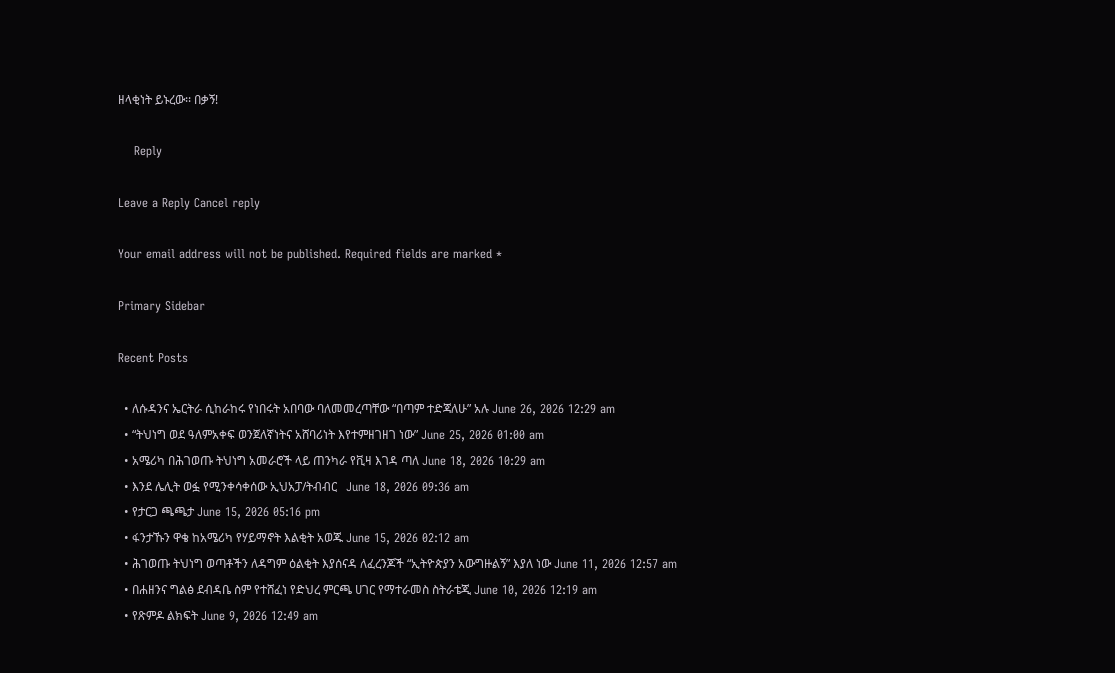ዘላቂነት ይኑረው፡፡ በቃኝ!

    Reply

Leave a Reply Cancel reply

Your email address will not be published. Required fields are marked *

Primary Sidebar

Recent Posts

  • ለሱዳንና ኤርትራ ሲከራከሩ የነበሩት አበባው ባለመመረጣቸው “በጣም ተድጃለሁ” አሉ June 26, 2026 12:29 am
  • “ትህነግ ወደ ዓለምአቀፍ ወንጀለኛነትና አሸባሪነት እየተምዘገዘገ ነው” June 25, 2026 01:00 am
  • አሜሪካ በሕገወጡ ትህነግ አመራሮች ላይ ጠንካራ የቪዛ እገዳ ጣለ June 18, 2026 10:29 am
  • እንደ ሌሊት ወፏ የሚንቀሳቀሰው ኢህአፓ/ትብብር   June 18, 2026 09:36 am
  • የታርጋ ጫጫታ June 15, 2026 05:16 pm
  • ፋንታኹን ዋቄ ከአሜሪካ የሃይማኖት እልቂት አወጁ June 15, 2026 02:12 am
  • ሕገወጡ ትህነግ ወጣቶችን ለዳግም ዕልቂት እያሰናዳ ለፈረንጆች “ኢትዮጵያን አውግዙልኝ” እያለ ነው June 11, 2026 12:57 am
  • በሐዘንና ግልፅ ደብዳቤ ስም የተሸፈነ የድህረ ምርጫ ሀገር የማተራመስ ስትራቴጂ June 10, 2026 12:19 am
  • የጽምዶ ልክፍት June 9, 2026 12:49 am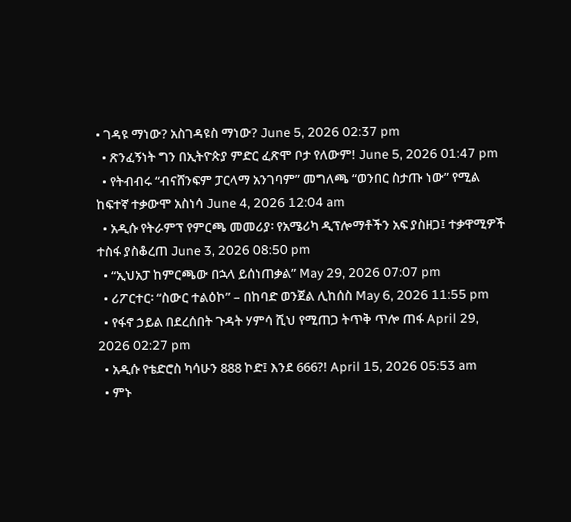• ገዳዩ ማነው? አስገዳዩስ ማነው? June 5, 2026 02:37 pm
  • ጽንፈኝነት ግን በኢትዮጵያ ምድር ፈጽሞ ቦታ የለውም! June 5, 2026 01:47 pm
  • የትብብሩ “ብናሸንፍም ፓርላማ አንገባም” መግለጫ “ወንበር ስታጡ ነው” የሚል ከፍተኛ ተቃውሞ አስነሳ June 4, 2026 12:04 am
  • አዲሱ የትራምፕ የምርጫ መመሪያ፡ የአሜሪካ ዲፕሎማቶችን አፍ ያስዘጋ፤ ተቃዋሚዎች ተስፋ ያስቆረጠ June 3, 2026 08:50 pm
  • “ኢህአፓ ከምርጫው በኋላ ይሰነጠቃል” May 29, 2026 07:07 pm
  • ሪፖርተር፡ “ስውር ተልዕኮ” – በከባድ ወንጀል ሊከሰስ May 6, 2026 11:55 pm
  • የፋኖ ኃይል በደረሰበት ጉዳት ሃምሳ ሺህ የሚጠጋ ትጥቅ ጥሎ ጠፋ April 29, 2026 02:27 pm
  • አዲሱ የቴድሮስ ካሳሁን 888 ኮድ፤ እንደ 666?! April 15, 2026 05:53 am
  • ምኑ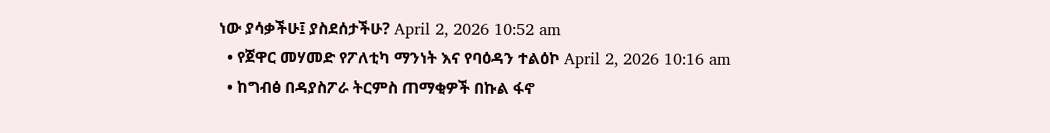ነው ያሳቃችሁ፤ ያስደሰታችሁ? April 2, 2026 10:52 am
  • የጀዋር መሃመድ የፖለቲካ ማንነት እና የባዕዳን ተልዕኮ April 2, 2026 10:16 am
  • ከግብፅ በዳያስፖራ ትርምስ ጠማቂዎች በኩል ፋኖ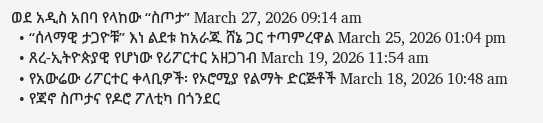ወደ አዲስ አበባ የላከው “ስጦታ” March 27, 2026 09:14 am
  • “ሰላማዊ ታጋዮቹ” እነ ልደቱ ከአራጁ ሸኔ ጋር ተጣምረዋል March 25, 2026 01:04 pm
  • ጸረ-ኢትዮጵያዊ የሆነው የሪፖርተር አዘጋገብ March 19, 2026 11:54 am
  • የአውሬው ሪፖርተር ቀላቢዎች፡ የኦሮሚያ የልማት ድርጅቶች March 18, 2026 10:48 am
  • የጃኖ ስጦታና የዶሮ ፖለቲካ በጎንደር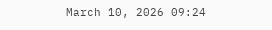March 10, 2026 09:24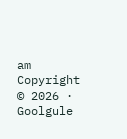am
Copyright © 2026 · Goolgule